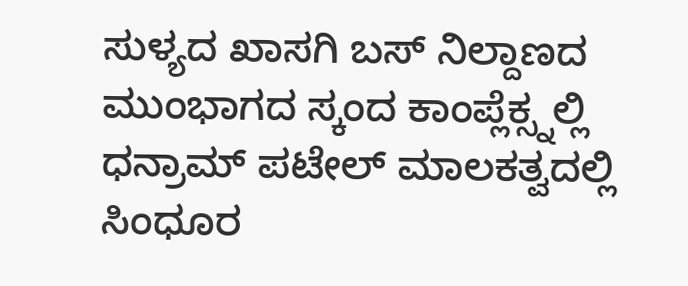ಸುಳ್ಯದ ಖಾಸಗಿ ಬಸ್ ನಿಲ್ದಾಣದ ಮುಂಭಾಗದ ಸ್ಕಂದ ಕಾಂಪ್ಲೆಕ್ಸ್ನಲ್ಲಿ ಧನ್ರಾಮ್ ಪಟೇಲ್ ಮಾಲಕತ್ವದಲ್ಲಿ ಸಿಂಧೂರ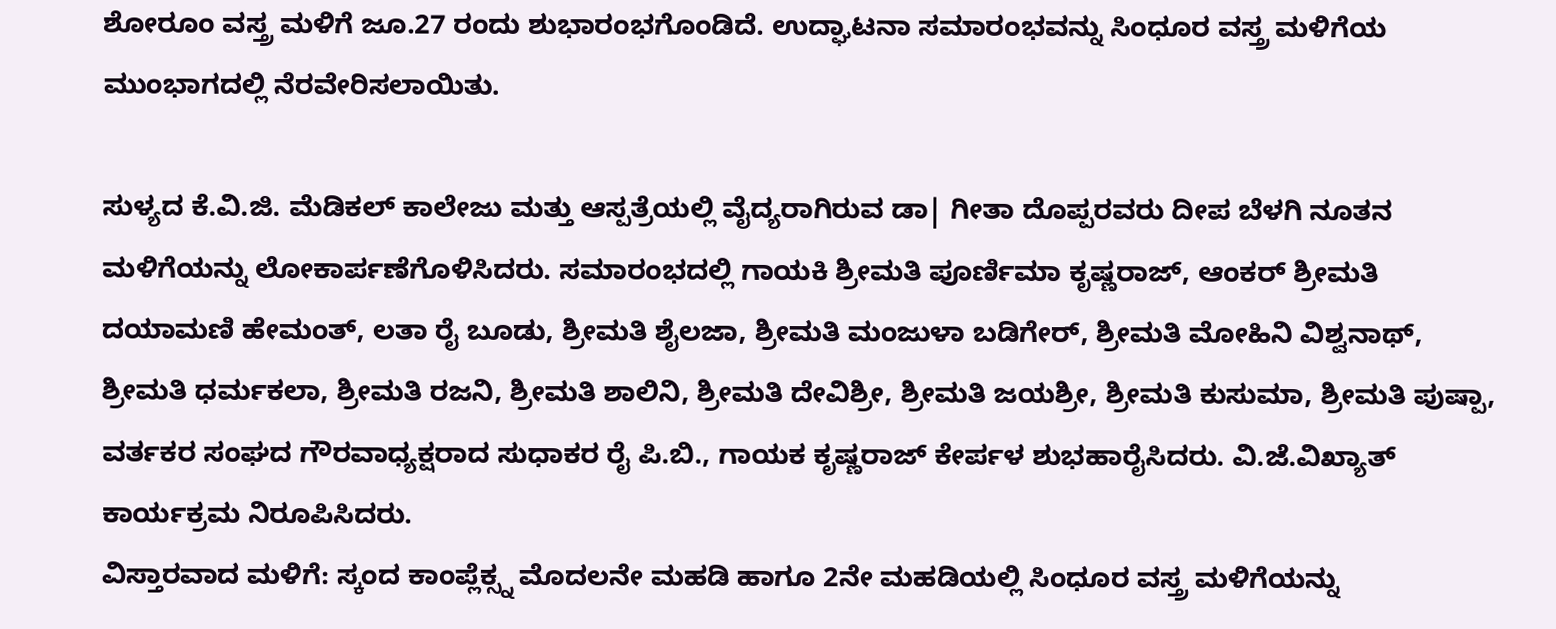ಶೋರೂಂ ವಸ್ತ್ರ ಮಳಿಗೆ ಜೂ.27 ರಂದು ಶುಭಾರಂಭಗೊಂಡಿದೆ. ಉದ್ಘಾಟನಾ ಸಮಾರಂಭವನ್ನು ಸಿಂಧೂರ ವಸ್ತ್ರ ಮಳಿಗೆಯ ಮುಂಭಾಗದಲ್ಲಿ ನೆರವೇರಿಸಲಾಯಿತು.

ಸುಳ್ಯದ ಕೆ.ವಿ.ಜಿ. ಮೆಡಿಕಲ್ ಕಾಲೇಜು ಮತ್ತು ಆಸ್ಪತ್ರೆಯಲ್ಲಿ ವೈದ್ಯರಾಗಿರುವ ಡಾ| ಗೀತಾ ದೊಪ್ಪರವರು ದೀಪ ಬೆಳಗಿ ನೂತನ ಮಳಿಗೆಯನ್ನು ಲೋಕಾರ್ಪಣೆಗೊಳಿಸಿದರು. ಸಮಾರಂಭದಲ್ಲಿ ಗಾಯಕಿ ಶ್ರೀಮತಿ ಪೂರ್ಣಿಮಾ ಕೃಷ್ಣರಾಜ್, ಆಂಕರ್ ಶ್ರೀಮತಿ ದಯಾಮಣಿ ಹೇಮಂತ್, ಲತಾ ರೈ ಬೂಡು, ಶ್ರೀಮತಿ ಶೈಲಜಾ, ಶ್ರೀಮತಿ ಮಂಜುಳಾ ಬಡಿಗೇರ್, ಶ್ರೀಮತಿ ಮೋಹಿನಿ ವಿಶ್ವನಾಥ್, ಶ್ರೀಮತಿ ಧರ್ಮಕಲಾ, ಶ್ರೀಮತಿ ರಜನಿ, ಶ್ರೀಮತಿ ಶಾಲಿನಿ, ಶ್ರೀಮತಿ ದೇವಿಶ್ರೀ, ಶ್ರೀಮತಿ ಜಯಶ್ರೀ, ಶ್ರೀಮತಿ ಕುಸುಮಾ, ಶ್ರೀಮತಿ ಪುಷ್ಪಾ, ವರ್ತಕರ ಸಂಘದ ಗೌರವಾಧ್ಯಕ್ಷರಾದ ಸುಧಾಕರ ರೈ ಪಿ.ಬಿ., ಗಾಯಕ ಕೃಷ್ಣರಾಜ್ ಕೇರ್ಪಳ ಶುಭಹಾರೈಸಿದರು. ವಿ.ಜೆ.ವಿಖ್ಯಾತ್ ಕಾರ್ಯಕ್ರಮ ನಿರೂಪಿಸಿದರು.
ವಿಸ್ತಾರವಾದ ಮಳಿಗೆ: ಸ್ಕಂದ ಕಾಂಪ್ಲೆಕ್ಸ್ನ ಮೊದಲನೇ ಮಹಡಿ ಹಾಗೂ 2ನೇ ಮಹಡಿಯಲ್ಲಿ ಸಿಂಧೂರ ವಸ್ತ್ರ ಮಳಿಗೆಯನ್ನು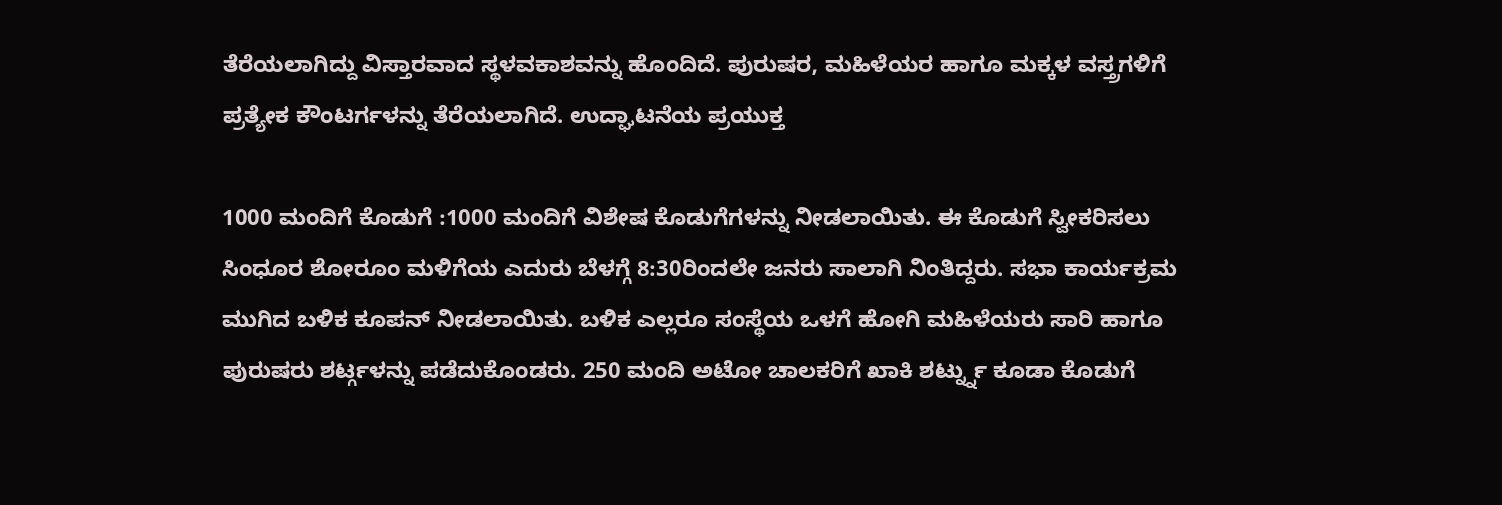ತೆರೆಯಲಾಗಿದ್ದು ವಿಸ್ತಾರವಾದ ಸ್ಥಳವಕಾಶವನ್ನು ಹೊಂದಿದೆ. ಪುರುಷರ, ಮಹಿಳೆಯರ ಹಾಗೂ ಮಕ್ಕಳ ವಸ್ತ್ರಗಳಿಗೆ ಪ್ರತ್ಯೇಕ ಕೌಂಟರ್ಗಳನ್ನು ತೆರೆಯಲಾಗಿದೆ. ಉದ್ಘಾಟನೆಯ ಪ್ರಯುಕ್ತ

1000 ಮಂದಿಗೆ ಕೊಡುಗೆ :1000 ಮಂದಿಗೆ ವಿಶೇಷ ಕೊಡುಗೆಗಳನ್ನು ನೀಡಲಾಯಿತು. ಈ ಕೊಡುಗೆ ಸ್ವೀಕರಿಸಲು ಸಿಂಧೂರ ಶೋರೂಂ ಮಳಿಗೆಯ ಎದುರು ಬೆಳಗ್ಗೆ 8:30ರಿಂದಲೇ ಜನರು ಸಾಲಾಗಿ ನಿಂತಿದ್ದರು. ಸಭಾ ಕಾರ್ಯಕ್ರಮ ಮುಗಿದ ಬಳಿಕ ಕೂಪನ್ ನೀಡಲಾಯಿತು. ಬಳಿಕ ಎಲ್ಲರೂ ಸಂಸ್ಥೆಯ ಒಳಗೆ ಹೋಗಿ ಮಹಿಳೆಯರು ಸಾರಿ ಹಾಗೂ ಪುರುಷರು ಶರ್ಟ್ಗಳನ್ನು ಪಡೆದುಕೊಂಡರು. 250 ಮಂದಿ ಅಟೋ ಚಾಲಕರಿಗೆ ಖಾಕಿ ಶರ್ಟ್ನ್ನು ಕೂಡಾ ಕೊಡುಗೆ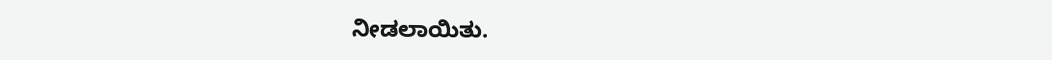ನೀಡಲಾಯಿತು.